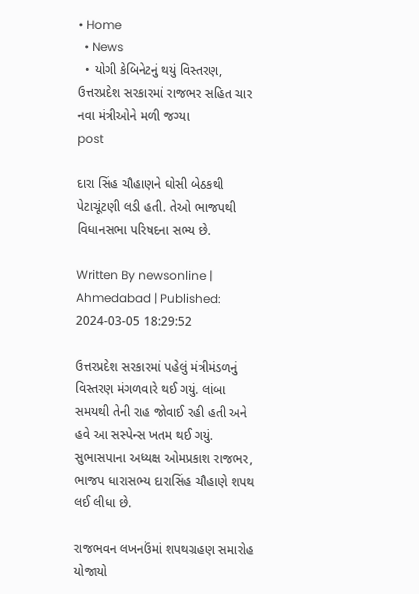• Home
  • News
  • યોગી કેબિનેટનું થયું વિસ્તરણ, ઉત્તરપ્રદેશ સરકારમાં રાજભર સહિત ચાર નવા મંત્રીઓને મળી જગ્યા
post

દારા સિંહ ચૌહાણને ઘોસી બેઠકથી પેટાચૂંટણી લડી હતી. તેઓ ભાજપથી વિધાનસભા પરિષદના સભ્ય છે.

Written By newsonline | Ahmedabad | Published: 2024-03-05 18:29:52

ઉત્તરપ્રદેશ સરકારમાં પહેલું મંત્રીમંડળનું વિસ્તરણ મંગળવારે થઈ ગયું. લાંબા સમયથી તેની રાહ જોવાઈ રહી હતી અને હવે આ સસ્પેન્સ ખતમ થઈ ગયું. સુભાસપાના અધ્યક્ષ ઓમપ્રકાશ રાજભર, ભાજપ ધારાસભ્ય દારાસિંહ ચૌહાણે શપથ લઈ લીધા છે.

રાજભવન લખનઉંમાં શપથગ્રહણ સમારોહ યોજાયો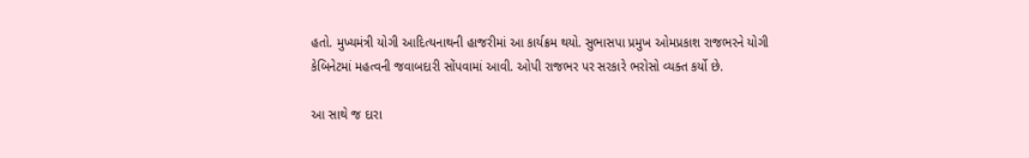હતો. મુખ્યમંત્રી યોગી આદિત્યનાથની હાજરીમાં આ કાર્યક્રમ થયો. સુભાસપા પ્રમુખ ઓમપ્રકાશ રાજભરને યોગી કેબિનેટમાં મહત્વની જવાબદારી સોંપવામાં આવી. ઓપી રાજભર પર સરકારે ભરોસો વ્યક્ત કર્યો છે.

આ સાથે જ દારા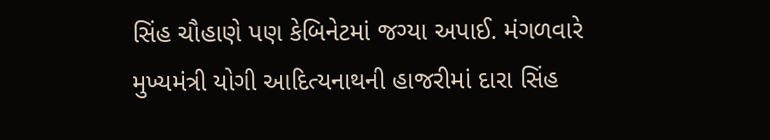સિંહ ચૌહાણે પણ કેબિનેટમાં જગ્યા અપાઈ. મંગળવારે મુખ્યમંત્રી યોગી આદિત્યનાથની હાજરીમાં દારા સિંહ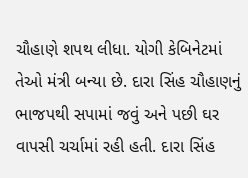ચૌહાણે શપથ લીધા. યોગી કેબિનેટમાં તેઓ મંત્રી બન્યા છે. દારા સિંહ ચૌહાણનું ભાજપથી સપામાં જવું અને પછી ઘર વાપસી ચર્ચામાં રહી હતી. દારા સિંહ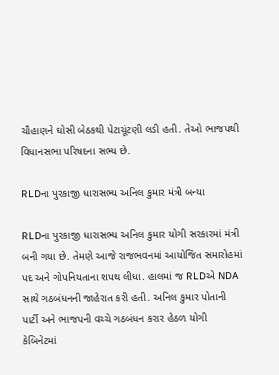ચૌહાણને ઘોસી બેઠકથી પેટાચૂંટણી લડી હતી. તેઓ ભાજપથી વિધાનસભા પરિષદના સભ્ય છે.

RLDના પુરકાજી ધારાસભ્ય અનિલ કુમાર મંત્રી બન્યા

RLDના પુરકાજી ધારાસભ્ય અનિલ કુમાર યોગી સરકારમાં મંત્રી બની ગયા છે. તેમણે આજે રાજભવનમાં આયોજિત સમારોહમાં પદ અને ગોપનિયતાના શપથ લીધા. હાલમાં જ RLDએ NDA સાથે ગઠબંધનની જાહેરાત કરી હતી. અનિલ કુમાર પોતાની પાર્ટી અને ભાજપની વચ્ચે ગઠબંધન કરાર હેઠળ યોગી કેબિનેટમાં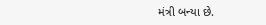મંત્રી બન્યા છે.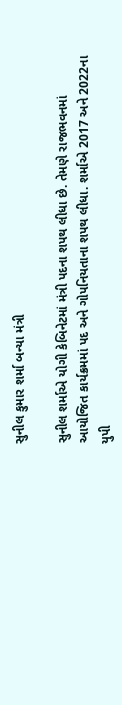સુનીલ કુમાર શર્મા બન્યા મંત્રી

સુનીલ શર્માએ યોગી કેબિનેટમાં મંત્રી પદના શપથ લીધા છે. તેમણે રાજભવનમાં આયોજિત કાર્યક્રમમાં પદ અને ગોપનિયતાના શપથ લીધા. શર્માએ 2017 અને 2022ના યુપી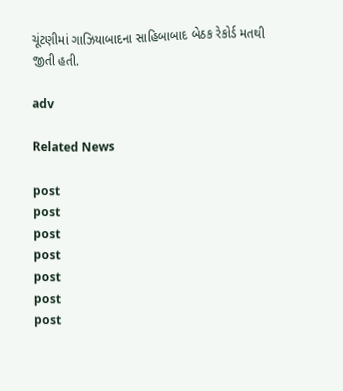ચૂંટણીમાં ગાઝિયાબાદના સાહિબાબાદ બેઠક રેકોર્ડ મતથી જીતી હતી.

adv

Related News

post
post
post
post
post
post
post